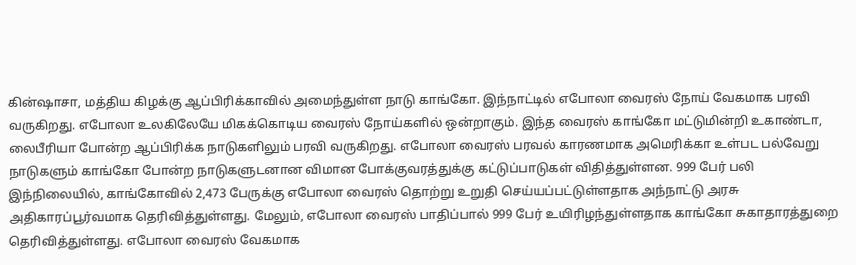கின்ஷாசா, மத்திய கிழக்கு ஆப்பிரிக்காவில் அமைந்துள்ள நாடு காங்கோ. இந்நாட்டில் எபோலா வைரஸ் நோய் வேகமாக பரவி வருகிறது. எபோலா உலகிலேயே மிகக்கொடிய வைரஸ் நோய்களில் ஒன்றாகும். இந்த வைரஸ் காங்கோ மட்டுமின்றி உகாண்டா, லைபீரியா போன்ற ஆப்பிரிக்க நாடுகளிலும் பரவி வருகிறது. எபோலா வைரஸ் பரவல் காரணமாக அமெரிக்கா உள்பட பல்வேறு நாடுகளும் காங்கோ போன்ற நாடுகளுடனான விமான போக்குவரத்துக்கு கட்டுப்பாடுகள் விதித்துள்ளன. 999 பேர் பலி இந்நிலையில், காங்கோவில் 2,473 பேருக்கு எபோலா வைரஸ் தொற்று உறுதி செய்யப்பட்டுள்ளதாக அந்நாட்டு அரசு அதிகாரப்பூர்வமாக தெரிவித்துள்ளது. மேலும், எபோலா வைரஸ் பாதிப்பால் 999 பேர் உயிரிழந்துள்ளதாக காங்கோ சுகாதாரத்துறை தெரிவித்துள்ளது. எபோலா வைரஸ் வேகமாக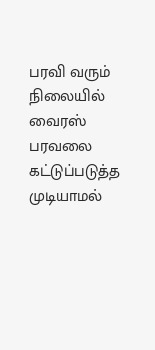பரவி வரும் நிலையில் வைரஸ் பரவலை கட்டுப்படுத்த முடியாமல்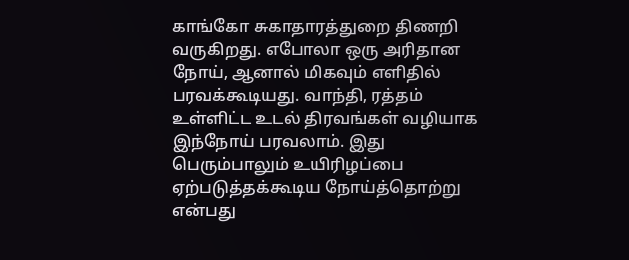காங்கோ சுகாதாரத்துறை திணறி வருகிறது. எபோலா ஒரு அரிதான நோய், ஆனால் மிகவும் எளிதில் பரவக்கூடியது. வாந்தி, ரத்தம் உள்ளிட்ட உடல் திரவங்கள் வழியாக இந்நோய் பரவலாம். இது பெரும்பாலும் உயிரிழப்பை ஏற்படுத்தக்கூடிய நோய்த்தொற்று என்பது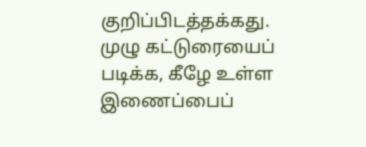குறிப்பிடத்தக்கது. முழு கட்டுரையைப் படிக்க, கீழே உள்ள இணைப்பைப்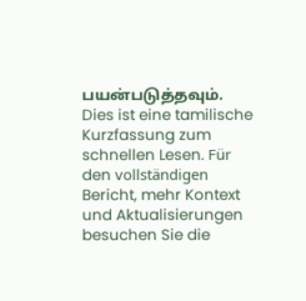பயன்படுத்தவும்.
Dies ist eine tamilische Kurzfassung zum schnellen Lesen. Für den vollständigen Bericht, mehr Kontext und Aktualisierungen besuchen Sie die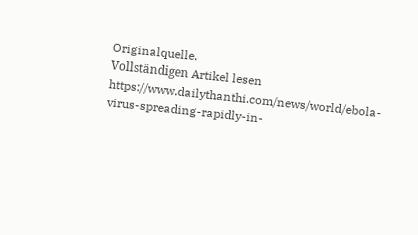Originalquelle.
Vollständigen Artikel lesen
https://www.dailythanthi.com/news/world/ebola-virus-spreading-rapidly-in-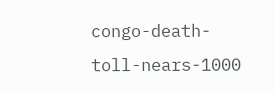congo-death-toll-nears-1000